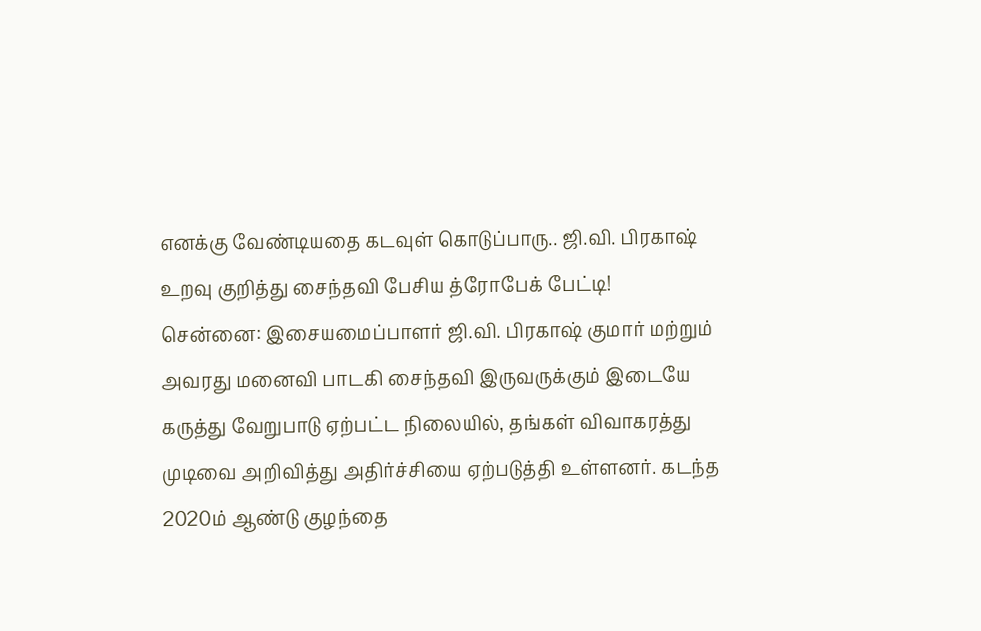எனக்கு வேண்டியதை கடவுள் கொடுப்பாரு.. ஜி.வி. பிரகாஷ் உறவு குறித்து சைந்தவி பேசிய த்ரோபேக் பேட்டி!
சென்னை: இசையமைப்பாளர் ஜி.வி. பிரகாஷ் குமார் மற்றும் அவரது மனைவி பாடகி சைந்தவி இருவருக்கும் இடையே கருத்து வேறுபாடு ஏற்பட்ட நிலையில், தங்கள் விவாகரத்து முடிவை அறிவித்து அதிர்ச்சியை ஏற்படுத்தி உள்ளனர். கடந்த 2020ம் ஆண்டு குழந்தை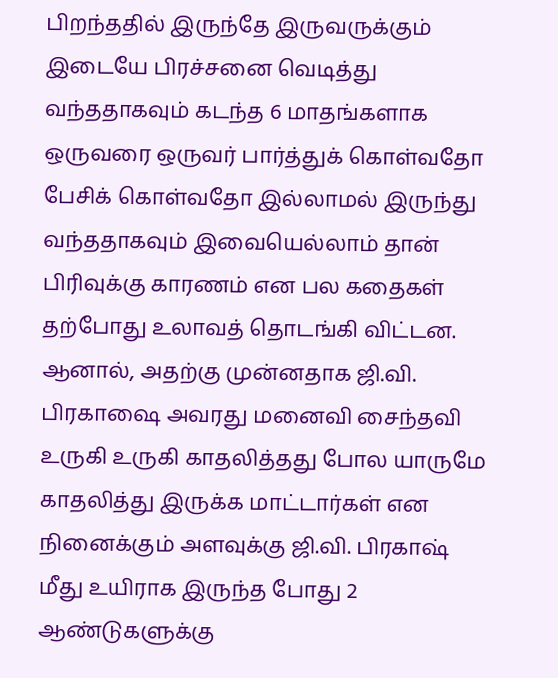பிறந்ததில் இருந்தே இருவருக்கும் இடையே பிரச்சனை வெடித்து வந்ததாகவும் கடந்த 6 மாதங்களாக ஒருவரை ஒருவர் பார்த்துக் கொள்வதோ பேசிக் கொள்வதோ இல்லாமல் இருந்து வந்ததாகவும் இவையெல்லாம் தான் பிரிவுக்கு காரணம் என பல கதைகள் தற்போது உலாவத் தொடங்கி விட்டன.
ஆனால், அதற்கு முன்னதாக ஜி.வி. பிரகாஷை அவரது மனைவி சைந்தவி உருகி உருகி காதலித்தது போல யாருமே காதலித்து இருக்க மாட்டார்கள் என நினைக்கும் அளவுக்கு ஜி.வி. பிரகாஷ் மீது உயிராக இருந்த போது 2 ஆண்டுகளுக்கு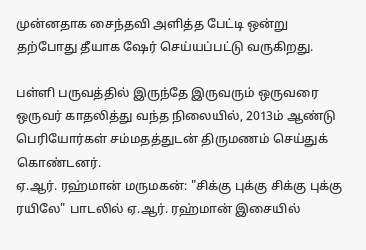முன்னதாக சைந்தவி அளித்த பேட்டி ஒன்று தற்போது தீயாக ஷேர் செய்யப்பட்டு வருகிறது.

பள்ளி பருவத்தில் இருந்தே இருவரும் ஒருவரை ஒருவர் காதலித்து வந்த நிலையில், 2013ம் ஆண்டு பெரியோர்கள் சம்மதத்துடன் திருமணம் செய்துக் கொண்டனர்.
ஏ.ஆர். ரஹ்மான் மருமகன்: "சிக்கு புக்கு சிக்கு புக்கு ரயிலே" பாடலில் ஏ.ஆர். ரஹ்மான் இசையில்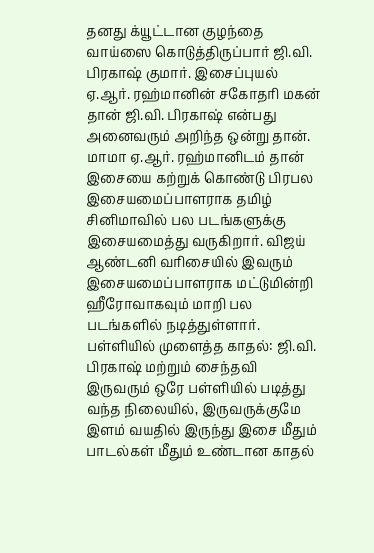தனது க்யூட்டான குழந்தை வாய்ஸை கொடுத்திருப்பார் ஜி.வி. பிரகாஷ் குமார். இசைப்புயல் ஏ.ஆர். ரஹ்மானின் சகோதரி மகன் தான் ஜி.வி. பிரகாஷ் என்பது அனைவரும் அறிந்த ஒன்று தான். மாமா ஏ.ஆர். ரஹ்மானிடம் தான் இசையை கற்றுக் கொண்டு பிரபல இசையமைப்பாளராக தமிழ் சினிமாவில் பல படங்களுக்கு இசையமைத்து வருகிறார். விஜய் ஆண்டனி வரிசையில் இவரும் இசையமைப்பாளராக மட்டுமின்றி ஹீரோவாகவும் மாறி பல படங்களில் நடித்துள்ளார்.
பள்ளியில் முளைத்த காதல்: ஜி.வி. பிரகாஷ் மற்றும் சைந்தவி இருவரும் ஒரே பள்ளியில் படித்து வந்த நிலையில், இருவருக்குமே இளம் வயதில் இருந்து இசை மீதும் பாடல்கள் மீதும் உண்டான காதல்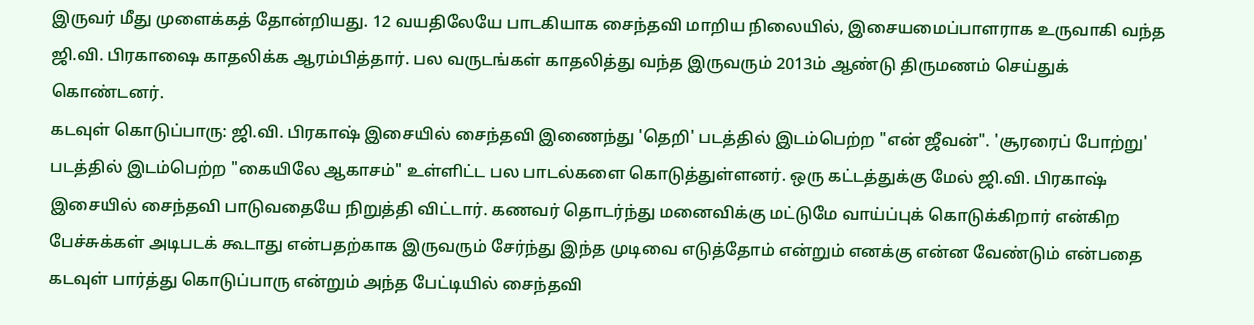இருவர் மீது முளைக்கத் தோன்றியது. 12 வயதிலேயே பாடகியாக சைந்தவி மாறிய நிலையில், இசையமைப்பாளராக உருவாகி வந்த ஜி.வி. பிரகாஷை காதலிக்க ஆரம்பித்தார். பல வருடங்கள் காதலித்து வந்த இருவரும் 2013ம் ஆண்டு திருமணம் செய்துக் கொண்டனர்.
கடவுள் கொடுப்பாரு: ஜி.வி. பிரகாஷ் இசையில் சைந்தவி இணைந்து 'தெறி' படத்தில் இடம்பெற்ற "என் ஜீவன்". 'சூரரைப் போற்று' படத்தில் இடம்பெற்ற "கையிலே ஆகாசம்" உள்ளிட்ட பல பாடல்களை கொடுத்துள்ளனர். ஒரு கட்டத்துக்கு மேல் ஜி.வி. பிரகாஷ் இசையில் சைந்தவி பாடுவதையே நிறுத்தி விட்டார். கணவர் தொடர்ந்து மனைவிக்கு மட்டுமே வாய்ப்புக் கொடுக்கிறார் என்கிற பேச்சுக்கள் அடிபடக் கூடாது என்பதற்காக இருவரும் சேர்ந்து இந்த முடிவை எடுத்தோம் என்றும் எனக்கு என்ன வேண்டும் என்பதை கடவுள் பார்த்து கொடுப்பாரு என்றும் அந்த பேட்டியில் சைந்தவி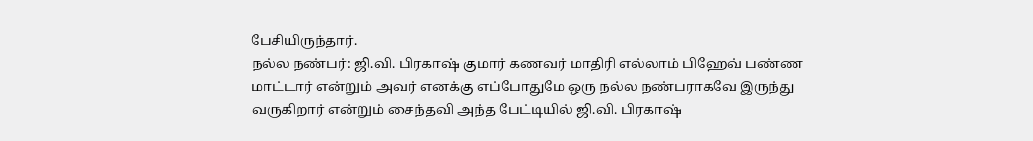பேசியிருந்தார்.
நல்ல நண்பர்: ஜி.வி. பிரகாஷ் குமார் கணவர் மாதிரி எல்லாம் பிஹேவ் பண்ண மாட்டார் என்றும் அவர் எனக்கு எப்போதுமே ஒரு நல்ல நண்பராகவே இருந்து வருகிறார் என்றும் சைந்தவி அந்த பேட்டியில் ஜி.வி. பிரகாஷ்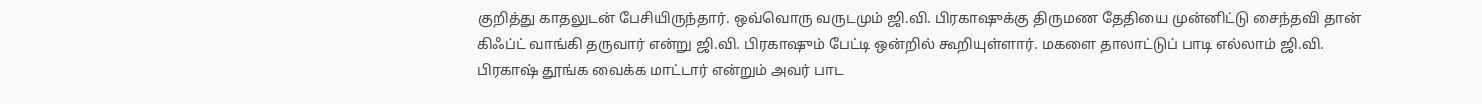குறித்து காதலுடன் பேசியிருந்தார். ஒவ்வொரு வருடமும் ஜி.வி. பிரகாஷுக்கு திருமண தேதியை முன்னிட்டு சைந்தவி தான் கிஃப்ட் வாங்கி தருவார் என்று ஜி.வி. பிரகாஷும் பேட்டி ஒன்றில் கூறியுள்ளார். மகளை தாலாட்டுப் பாடி எல்லாம் ஜி.வி. பிரகாஷ் தூங்க வைக்க மாட்டார் என்றும் அவர் பாட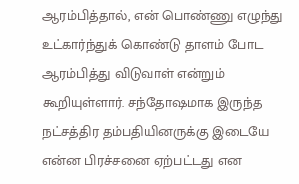ஆரம்பித்தால், என் பொண்ணு எழுந்து உட்கார்ந்துக் கொண்டு தாளம் போட ஆரம்பித்து விடுவாள் என்றும் கூறியுள்ளார். சந்தோஷமாக இருந்த நட்சத்திர தம்பதியினருக்கு இடையே என்ன பிரச்சனை ஏற்பட்டது என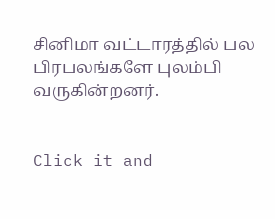சினிமா வட்டாரத்தில் பல பிரபலங்களே புலம்பி வருகின்றனர்.


Click it and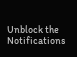Unblock the Notifications